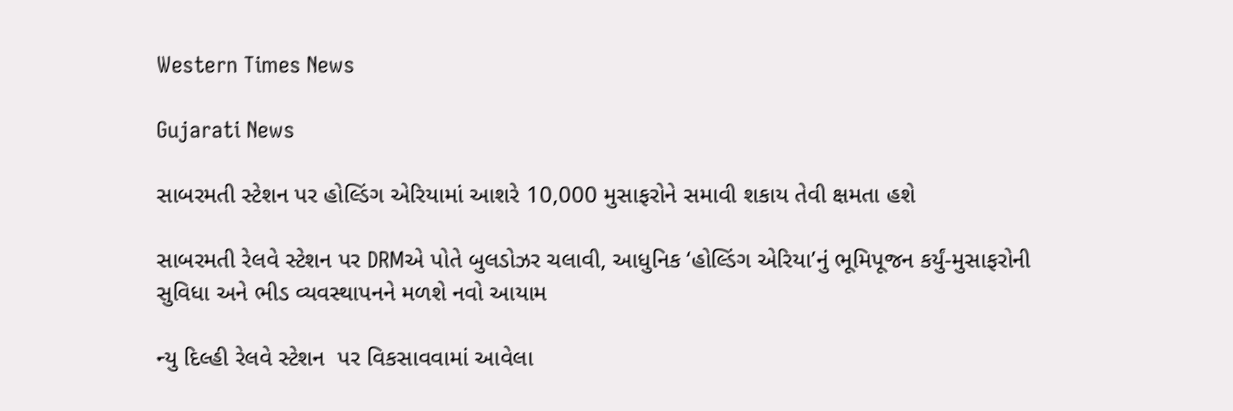Western Times News

Gujarati News

સાબરમતી સ્ટેશન પર હોલ્ડિંગ એરિયામાં આશરે 10,000 મુસાફરોને સમાવી શકાય તેવી ક્ષમતા હશે

સાબરમતી રેલવે સ્ટેશન પર DRMએ પોતે બુલડોઝર ચલાવી, આધુનિક ‘હોલ્ડિંગ એરિયા’નું ભૂમિપૂજન કર્યું-મુસાફરોની સુવિધા અને ભીડ વ્યવસ્થાપનને મળશે નવો આયામ

ન્યુ દિલ્હી રેલવે સ્ટેશન  પર વિકસાવવામાં આવેલા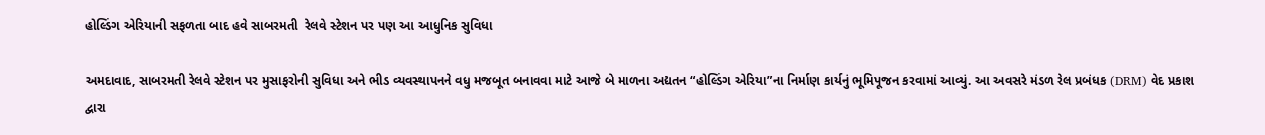હોલ્ડિંગ એરિયાની સફળતા બાદ હવે સાબરમતી  રેલવે સ્ટેશન પર પણ આ આધુનિક સુવિધા

અમદાવાદ, સાબરમતી રેલવે સ્ટેશન પર મુસાફરોની સુવિધા અને ભીડ વ્યવસ્થાપનને વધુ મજબૂત બનાવવા માટે આજે બે માળના અદ્યતન “હોલ્ડિંગ એરિયા”ના નિર્માણ કાર્યનું ભૂમિપૂજન કરવામાં આવ્યું. આ અવસરે મંડળ રેલ પ્રબંધક (DRM) વેદ પ્રકાશ દ્વારા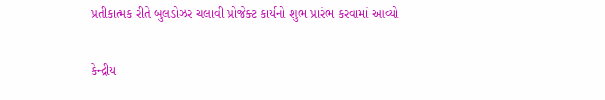પ્રતીકાત્મક રીતે બુલડોઝર ચલાવી પ્રોજેક્ટ કાર્યનો શુભ પ્રારંભ કરવામાં આવ્યો

કેન્દ્રીય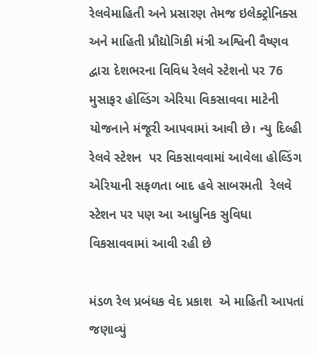રેલવેમાહિતી અને પ્રસારણ તેમજ ઇલેક્ટ્રોનિક્સ અને માહિતી પ્રૌદ્યોગિકી મંત્રી અશ્વિની વૈષ્ણવ  દ્વારા દેશભરના વિવિધ રેલવે સ્ટેશનો પર 76 મુસાફર હોલ્ડિંગ એરિયા વિકસાવવા માટેની યોજનાને મંજૂરી આપવામાં આવી છે। ન્યુ દિલ્હી રેલવે સ્ટેશન  પર વિકસાવવામાં આવેલા હોલ્ડિંગ એરિયાની સફળતા બાદ હવે સાબરમતી  રેલવે સ્ટેશન પર પણ આ આધુનિક સુવિધા વિકસાવવામાં આવી રહી છે

મંડળ રેલ પ્રબંધક વેદ પ્રકાશ  એ માહિતી આપતાં જણાવ્યું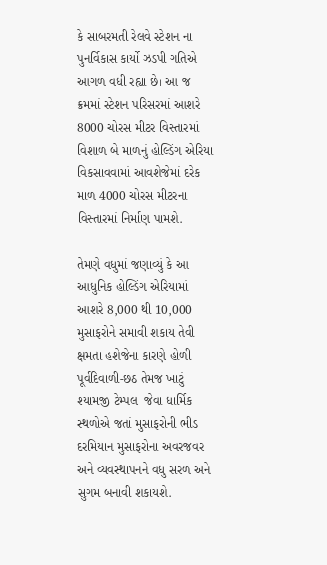કે સાબરમતી રેલવે સ્ટેશન ના પુનર્વિકાસ કાર્યો ઝડપી ગતિએ આગળ વધી રહ્યા છે। આ જ ક્રમમાં સ્ટેશન પરિસરમાં આશરે 8000 ચોરસ મીટર વિસ્તારમાં વિશાળ બે માળનું હોલ્ડિંગ એરિયા વિકસાવવામાં આવશેજેમાં દરેક માળ 4000 ચોરસ મીટરના વિસ્તારમાં નિર્માણ પામશે.

તેમણે વધુમાં જણાવ્યું કે આ આધુનિક હોલ્ડિંગ એરિયામાં આશરે 8,000 થી 10,000 મુસાફરોને સમાવી શકાય તેવી ક્ષમતા હશેજેના કારણે હોળી પૂર્વદિવાળી-છઠ તેમજ ખાટું શ્યામજી ટેમ્પલ  જેવા ધાર્મિક સ્થળોએ જતાં મુસાફરોની ભીડ દરમિયાન મુસાફરોના અવરજવર અને વ્યવસ્થાપનને વધુ સરળ અને સુગમ બનાવી શકાયશે.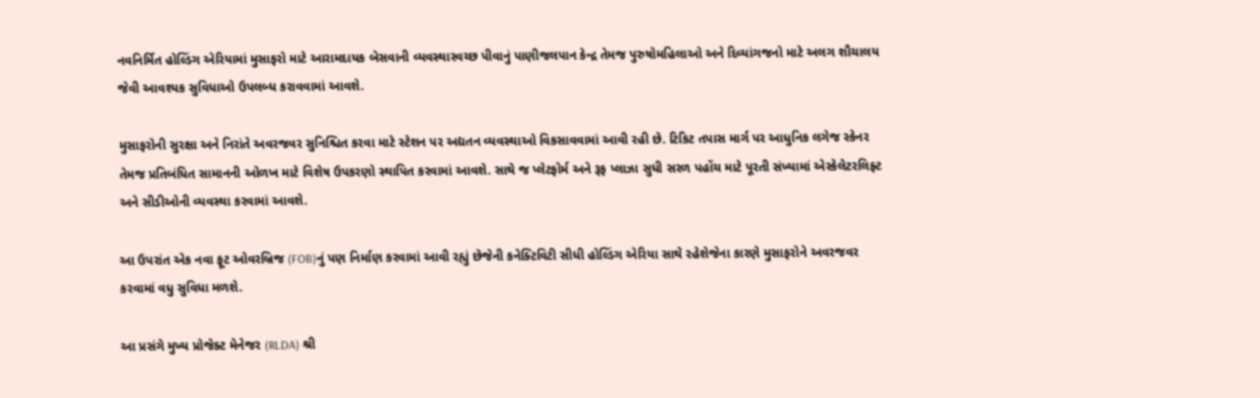નવનિર્મિત હોલ્ડિંગ એરિયામાં મુસાફરો માટે આરામદાયક બેસવાની વ્યવસ્થાસ્વચ્છ પીવાનું પાણીજલપાન કેન્દ્ર તેમજ પુરુષોમહિલાઓ અને દિવ્યાંગજનો માટે અલગ શૌચાલય જેવી આવશ્યક સુવિધાઓ ઉપલબ્ધ કરાવવામાં આવશે.

મુસાફરોની સુરક્ષા અને નિરાંતે અવરજવર સુનિશ્ચિત કરવા માટે સ્ટેશન પર અદ્યતન વ્યવસ્થાઓ વિકસાવવામાં આવી રહી છે. ટિકિટ તપાસ માર્ગ પર આધુનિક લગેજ સ્કેનર તેમજ પ્રતિબંધિત સામાનની ઓળખ માટે વિશેષ ઉપકરણો સ્થાપિત કરવામાં આવશે. સાથે જ પ્લેટફોર્મ અને રૂફ પ્લાઝા સુધી સરળ પહોંચ માટે પૂરતી સંખ્યામાં એસ્કેલેટરલિફ્ટ અને સીડીઓની વ્યવસ્થા કરવામાં આવશે.

આ ઉપરાંત એક નવા ફૂટ ઓવરબ્રિજ (FOB)નું પણ નિર્માણ કરવામાં આવી રહ્યું છેજેની કનેક્ટિવિટી સીધી હોલ્ડિંગ એરિયા સાથે રહેશેજેના કારણે મુસાફરોને અવરજવર કરવામાં વધુ સુવિધા મળશે.

આ પ્રસંગે મુખ્ય પ્રોજેક્ટ મેનેજર (RLDA) શ્રી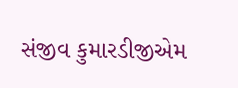સંજીવ કુમારડીજીએમ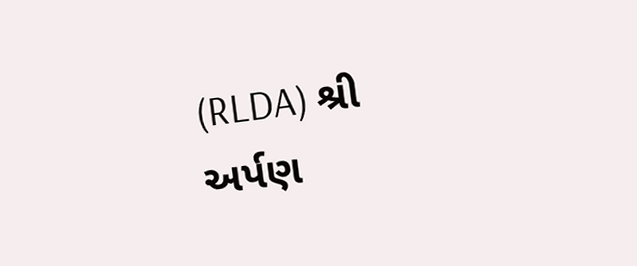(RLDA) શ્રી અર્પણ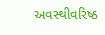અવસ્થીવરિષ્ઠ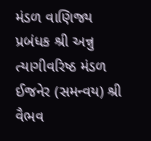મંડળ વાણિજ્ય પ્રબંધક શ્રી અન્નુ ત્યાગીવરિષ્ઠ મંડળ ઈજનેર (સમન્વય) શ્રી વૈભવ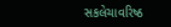સકલેચાવરિષ્ઠ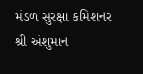મંડળ સુરક્ષા કમિશનર શ્રી અંશુમાન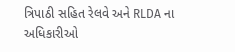ત્રિપાઠી સહિત રેલવે અને RLDA ના અધિકારીઓ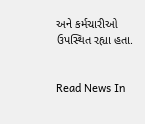અને કર્મચારીઓ ઉપસ્થિત રહ્યા હતા.


Read News In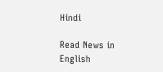Hindi

Read News in English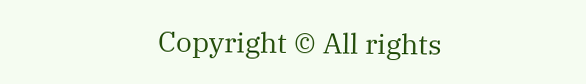Copyright © All rights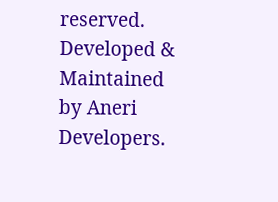reserved. Developed & Maintained by Aneri Developers.